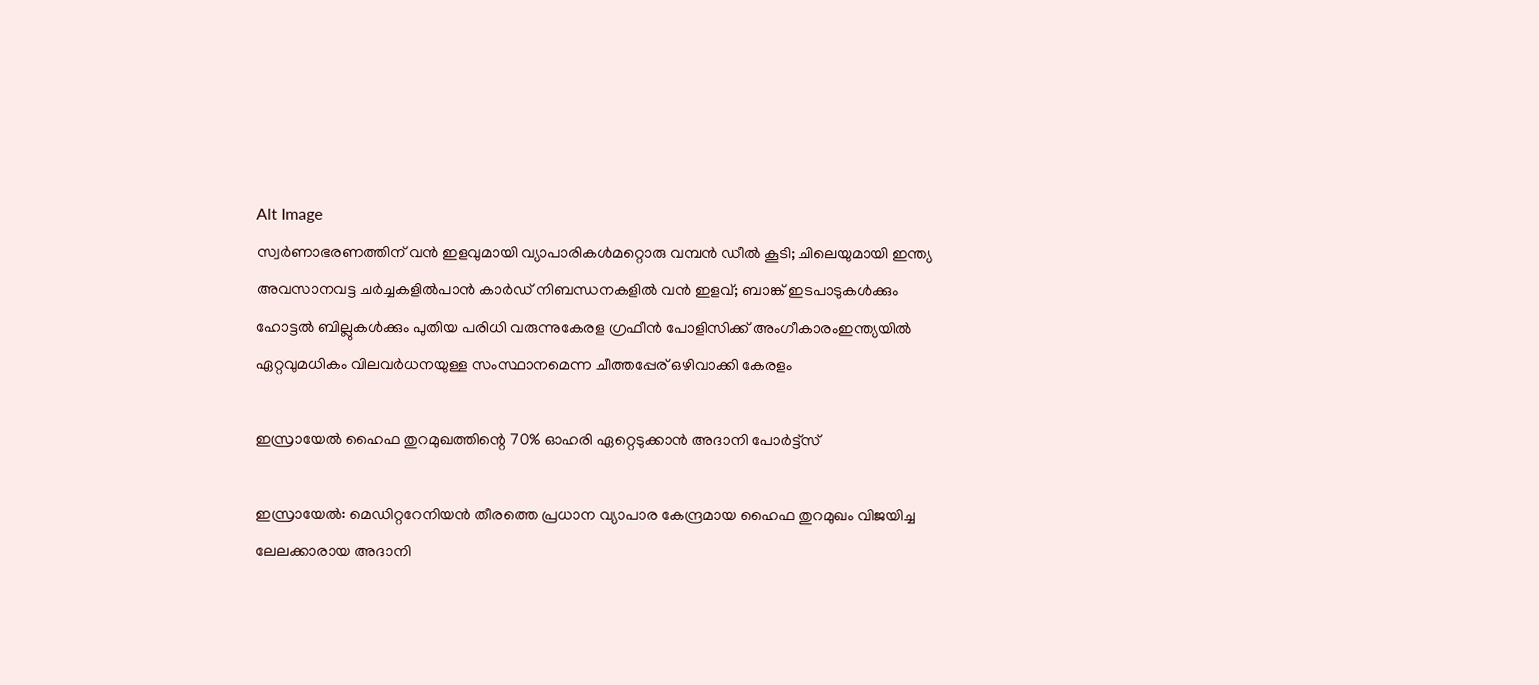Alt Image
സ്വർണാഭരണത്തിന് വൻ ഇളവുമായി വ്യാപാരികൾമറ്റൊരു വമ്പൻ ഡീൽ കൂടി; ചിലെയുമായി ഇന്ത്യ അവസാനവട്ട ചർച്ചകളിൽപാന്‍ കാര്‍ഡ് നിബന്ധനകളില്‍ വന്‍ ഇളവ്; ബാങ്ക് ഇടപാടുകള്‍ക്കും ഹോട്ടല്‍ ബില്ലുകള്‍ക്കും പുതിയ പരിധി വരുന്നുകേരള ഗ്രഫീൻ പോളിസിക്ക് അംഗീകാരംഇന്ത്യയിൽ ഏറ്റവുമധികം വിലവർധനയുള്ള സംസ്ഥാനമെന്ന ചീത്തപ്പേര് ഒഴിവാക്കി കേരളം

ഇസ്രായേൽ ഹൈഫ തുറമുഖത്തിന്റെ 70% ഓഹരി ഏറ്റെടുക്കാൻ അദാനി പോർട്ട്സ്

ഇസ്രായേൽ: മെഡിറ്ററേനിയൻ തീരത്തെ പ്രധാന വ്യാപാര കേന്ദ്രമായ ഹൈഫ തുറമുഖം വിജയിച്ച ലേലക്കാരായ അദാനി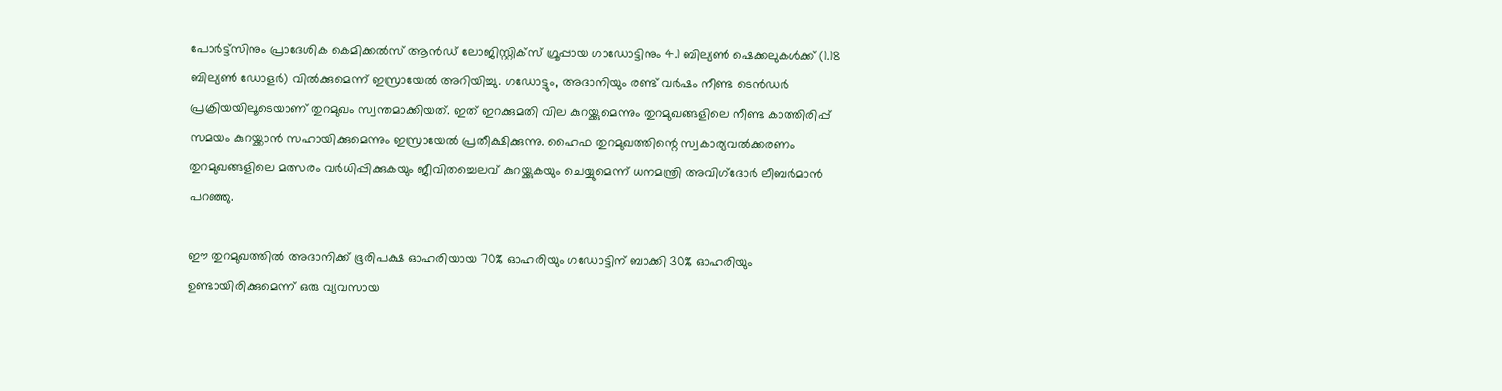പോർട്ട്‌സിനും പ്രാദേശിക കെമിക്കൽസ് ആൻഡ് ലോജിസ്റ്റിക്‌സ് ഗ്രൂപ്പായ ഗാഡോട്ടിനും 4.1 ബില്യൺ ഷെക്കലുകൾക്ക് (1.18 ബില്യൺ ഡോളർ) വിൽക്കുമെന്ന് ഇസ്രായേൽ അറിയിച്ചു. ഗഡോട്ടും, അദാനിയും രണ്ട് വർഷം നീണ്ട ടെൻഡർ പ്രക്രിയയിലൂടെയാണ് തുറമുഖം സ്വന്തമാക്കിയത്. ഇത് ഇറക്കുമതി വില കുറയ്ക്കുമെന്നും തുറമുഖങ്ങളിലെ നീണ്ട കാത്തിരിപ്പ് സമയം കുറയ്ക്കാൻ സഹായിക്കുമെന്നും ഇസ്രായേൽ പ്രതീക്ഷിക്കുന്നു. ഹൈഫ തുറമുഖത്തിന്റെ സ്വകാര്യവൽക്കരണം തുറമുഖങ്ങളിലെ മത്സരം വർധിപ്പിക്കുകയും ജീവിതച്ചെലവ് കുറയ്ക്കുകയും ചെയ്യുമെന്ന് ധനമന്ത്രി അവിഗ്‌ദോർ ലീബർമാൻ പറഞ്ഞു.

ഈ തുറമുഖത്തിൽ അദാനിക്ക് ഭൂരിപക്ഷ ഓഹരിയായ 70% ഓഹരിയും ഗഡോട്ടിന് ബാക്കി 30% ഓഹരിയും ഉണ്ടായിരിക്കുമെന്ന് ഒരു വ്യവസായ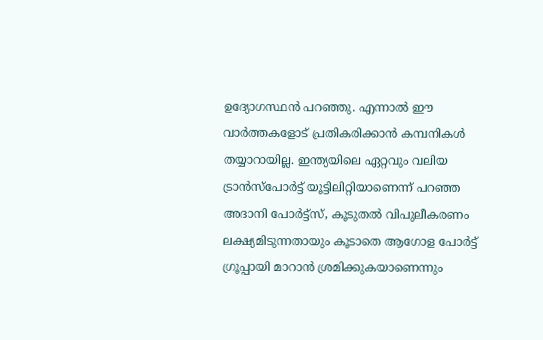ഉദ്യോഗസ്ഥൻ പറഞ്ഞു. എന്നാൽ ഈ വാർത്തകളോട് പ്രതികരിക്കാൻ കമ്പനികൾ തയ്യാറായില്ല. ഇന്ത്യയിലെ ഏറ്റവും വലിയ ട്രാൻസ്പോർട്ട് യൂട്ടിലിറ്റിയാണെന്ന് പറഞ്ഞ അദാനി പോർട്ട്സ്, കൂടുതൽ വിപുലീകരണം ലക്ഷ്യമിടുന്നതായും കൂടാതെ ആഗോള പോർട്ട് ഗ്രൂപ്പായി മാറാൻ ശ്രമിക്കുകയാണെന്നും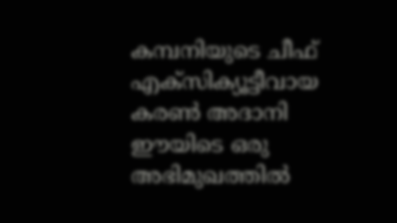കമ്പനിയുടെ ചീഫ് എക്സിക്യൂട്ടീവായ കരൺ അദാനി ഈയിടെ ഒരു അഭിമുഖത്തിൽ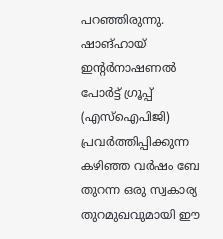പറഞ്ഞിരുന്നു. ഷാങ്ഹായ് ഇന്റർനാഷണൽ പോർട്ട് ഗ്രൂപ്പ് (എസ്‌ഐ‌പി‌ജി) പ്രവർത്തിപ്പിക്കുന്ന കഴിഞ്ഞ വർഷം ബേ തുറന്ന ഒരു സ്വകാര്യ തുറമുഖവുമായി ഈ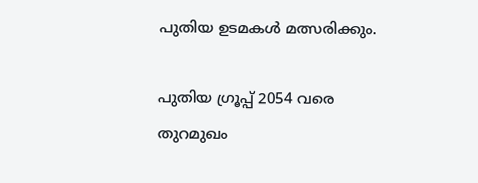പുതിയ ഉടമകൾ മത്സരിക്കും.

പുതിയ ഗ്രൂപ്പ് 2054 വരെ തുറമുഖം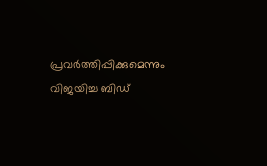പ്രവർത്തിപ്പിക്കുമെന്നും വിജയിച്ച ബിഡ്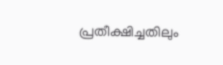പ്രതീക്ഷിച്ചതിലും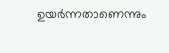ഉയർന്നതാണെന്നും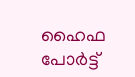ഹൈഫ പോർട്ട്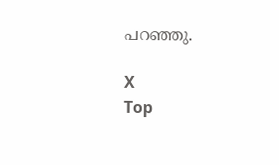പറഞ്ഞു.

X
Top